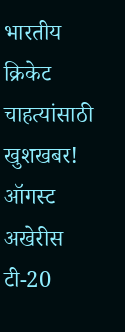भारतीय क्रिकेट चाहत्यांसाठी खुशखबर! ऑगस्ट अखेरीस टी-20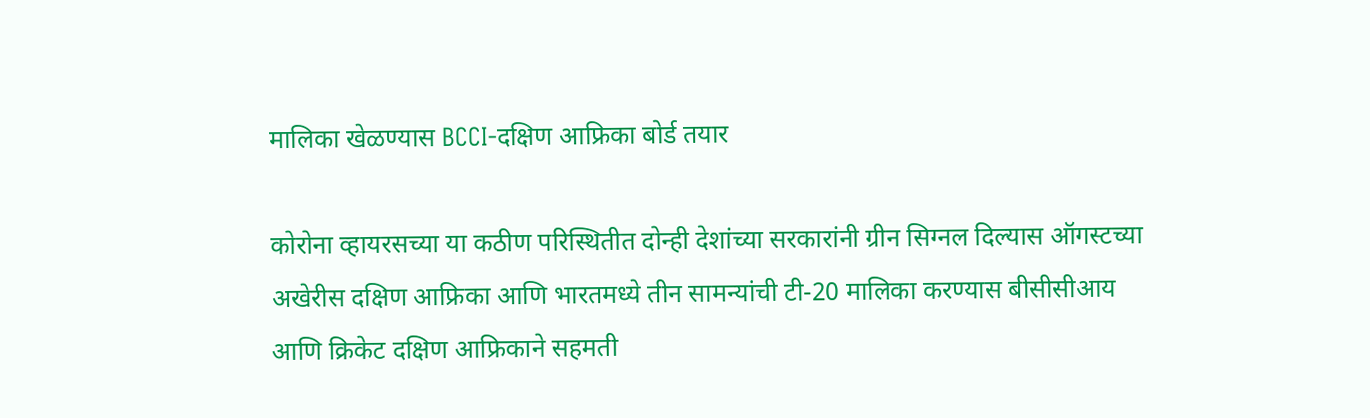मालिका खेळण्यास BCCI-दक्षिण आफ्रिका बोर्ड तयार

कोरोना व्हायरसच्या या कठीण परिस्थितीत दोन्ही देशांच्या सरकारांनी ग्रीन सिग्नल दिल्यास ऑगस्टच्या अखेरीस दक्षिण आफ्रिका आणि भारतमध्ये तीन सामन्यांची टी-20 मालिका करण्यास बीसीसीआय आणि क्रिकेट दक्षिण आफ्रिकाने सहमती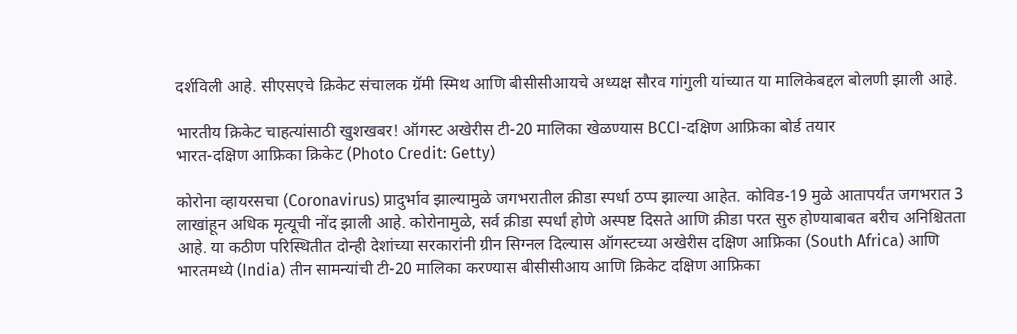दर्शविली आहे. सीएसएचे क्रिकेट संचालक ग्रॅमी स्मिथ आणि बीसीसीआयचे अध्यक्ष सौरव गांगुली यांच्यात या मालिकेबद्दल बोलणी झाली आहे.

भारतीय क्रिकेट चाहत्यांसाठी खुशखबर! ऑगस्ट अखेरीस टी-20 मालिका खेळण्यास BCCI-दक्षिण आफ्रिका बोर्ड तयार
भारत-दक्षिण आफ्रिका क्रिकेट (Photo Credit: Getty)

कोरोना व्हायरसचा (Coronavirus) प्रादुर्भाव झाल्यामुळे जगभरातील क्रीडा स्पर्धा ठप्प झाल्या आहेत. कोविड-19 मुळे आतापर्यंत जगभरात 3 लाखांहून अधिक मृत्यूची नोंद झाली आहे. कोरोनामुळे, सर्व क्रीडा स्पर्धां होणे अस्पष्ट दिसते आणि क्रीडा परत सुरु होण्याबाबत बरीच अनिश्चितता आहे. या कठीण परिस्थितीत दोन्ही देशांच्या सरकारांनी ग्रीन सिग्नल दिल्यास ऑगस्टच्या अखेरीस दक्षिण आफ्रिका (South Africa) आणि भारतमध्ये (India) तीन सामन्यांची टी-20 मालिका करण्यास बीसीसीआय आणि क्रिकेट दक्षिण आफ्रिका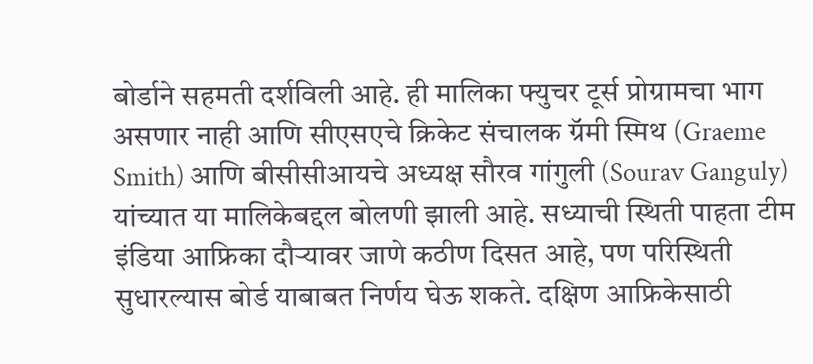बोर्डाने सहमती दर्शविली आहे. ही मालिका फ्युचर टूर्स प्रोग्रामचा भाग असणार नाही आणि सीएसएचे क्रिकेट संचालक ग्रॅमी स्मिथ (Graeme Smith) आणि बीसीसीआयचे अध्यक्ष सौरव गांगुली (Sourav Ganguly) यांच्यात या मालिकेबद्दल बोलणी झाली आहे. सध्याची स्थिती पाहता टीम इंडिया आफ्रिका दौऱ्यावर जाणे कठीण दिसत आहे, पण परिस्थिती सुधारल्यास बोर्ड याबाबत निर्णय घेऊ शकते. दक्षिण आफ्रिकेसाठी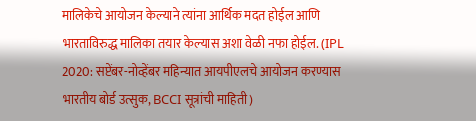मालिकेचे आयोजन केल्याने त्यांना आर्थिक मदत होईल आणि भारताविरुद्ध मालिका तयार केल्यास अशा वेळी नफा होईल. (IPL 2020: सप्टेंबर-नोव्हेंबर महिन्यात आयपीएलचे आयोजन करण्यास भारतीय बोर्ड उत्सुक, BCCI सूत्रांची माहिती)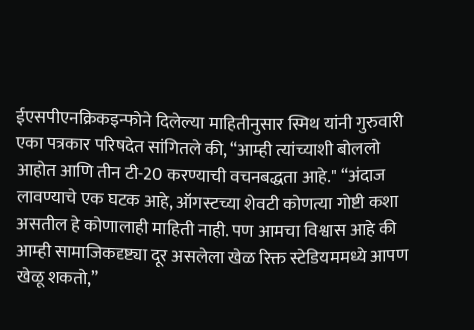ईएसपीएनक्रिकइन्फोने दिलेल्या माहितीनुसार स्मिथ यांनी गुरुवारी एका पत्रकार परिषदेत सांगितले की, “आम्ही त्यांच्याशी बोललो आहोत आणि तीन टी-20 करण्याची वचनबद्धता आहे." “अंदाज लावण्याचे एक घटक आहे, ऑगस्टच्या शेवटी कोणत्या गोष्टी कशा असतील हे कोणालाही माहिती नाही. पण आमचा विश्वास आहे की आम्ही सामाजिकदृष्ट्या दूर असलेला खेळ रिक्त स्टेडियममध्ये आपण खेळू शकतो,”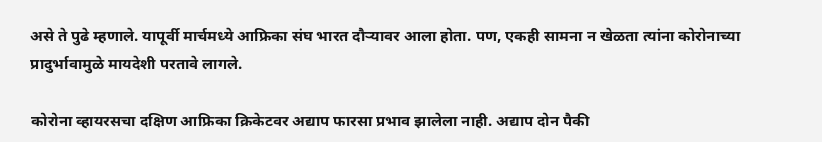असे ते पुढे म्हणाले. यापूर्वी मार्चमध्ये आफ्रिका संघ भारत दौऱ्यावर आला होता. पण, एकही सामना न खेळता त्यांना कोरोनाच्या प्रादुर्भावामुळे मायदेशी परतावे लागले.

कोरोना व्हायरसचा दक्षिण आफ्रिका क्रिकेटवर अद्याप फारसा प्रभाव झालेला नाही. अद्याप दोन पैकी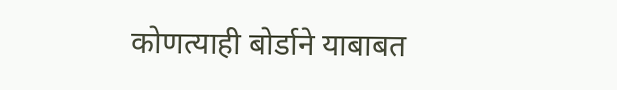कोणत्याही बोर्डाने याबाबत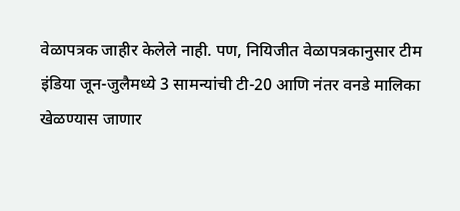वेळापत्रक जाहीर केलेले नाही. पण, नियिजीत वेळापत्रकानुसार टीम इंडिया जून-जुलैमध्ये 3 सामन्यांची टी-20 आणि नंतर वनडे मालिका खेळण्यास जाणार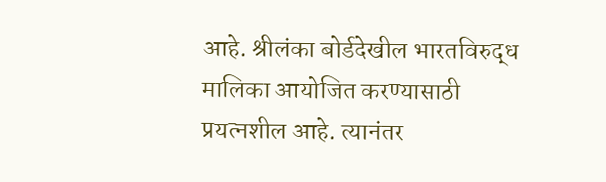आहे. श्रीलंका बोर्डदेखील भारतविरुद्ध मालिका आयोजित करण्यासाठी प्रयत्नशील आहे. त्यानंतर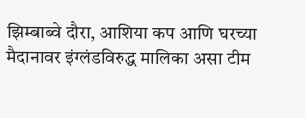झिम्बाब्वे दौरा, आशिया कप आणि घरच्या मैदानावर इंग्लंडविरुद्ध मालिका असा टीम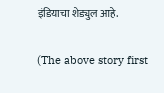इंडियाचा शेड्युल आहे.

(The above story first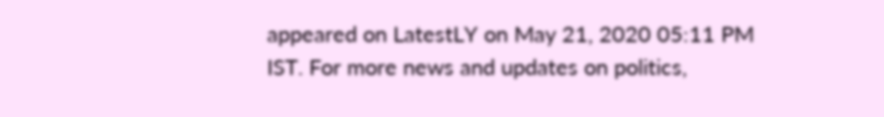appeared on LatestLY on May 21, 2020 05:11 PM IST. For more news and updates on politics,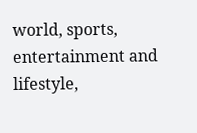world, sports, entertainment and lifestyle,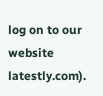log on to our website latestly.com).